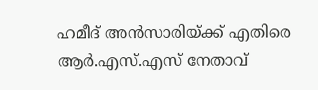ഹമീദ് അന്‍സാരിയ്ക്ക് എതിരെ ആര്‍.എസ്.എസ് നേതാവ്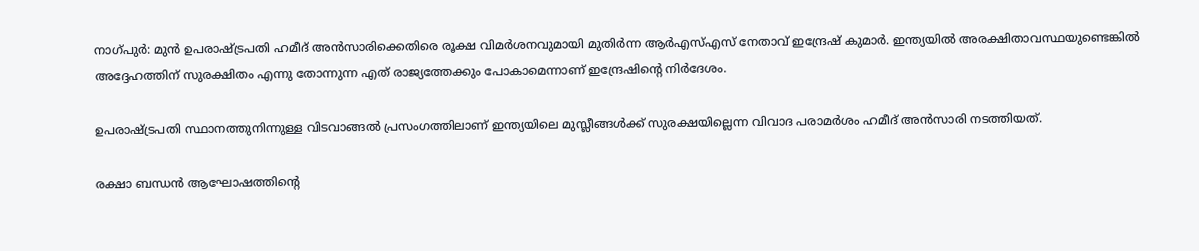നാഗ്പുര്‍: മുന്‍ ഉപരാഷ്ട്രപതി ഹമീദ് അന്‍സാരിക്കെതിരെ രൂക്ഷ വിമര്‍ശനവുമായി മുതിര്‍ന്ന ആര്‍എസ്എസ് നേതാവ് ഇന്ദ്രേഷ് കുമാര്‍. ഇന്ത്യയില്‍ അരക്ഷിതാവസ്ഥയുണ്ടെങ്കില്‍ അദ്ദേഹത്തിന് സുരക്ഷിതം എന്നു തോന്നുന്ന എത് രാജ്യത്തേക്കും പോകാമെന്നാണ് ഇന്ദ്രേഷിന്റെ നിര്‍ദേശം.

ഉപരാഷ്ട്രപതി സ്ഥാനത്തുനിന്നുള്ള വിടവാങ്ങല്‍ പ്രസംഗത്തിലാണ് ഇന്ത്യയിലെ മുസ്ലീങ്ങള്‍ക്ക് സുരക്ഷയില്ലെന്ന വിവാദ പരാമര്‍ശം ഹമീദ് അന്‍സാരി നടത്തിയത്.

രക്ഷാ ബന്ധന്‍ ആഘോഷത്തിന്റെ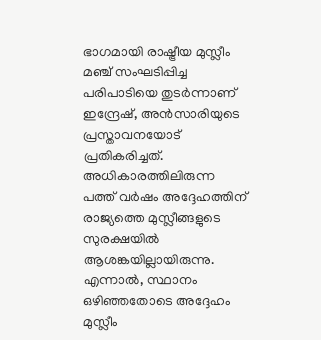ഭാഗമായി രാഷ്ട്രീയ മുസ്ലീം മഞ്ച് സംഘടിപ്പിച്ച പരിപാടിയെ തുടര്‍ന്നാണ് ഇന്ദ്രേഷ്, അന്‍സാരിയുടെ പ്രസ്താവനയോട് പ്രതികരിച്ചത്. അധികാരത്തിലിരുന്ന പത്ത് വര്‍ഷം അദ്ദേഹത്തിന് രാജ്യത്തെ മുസ്ലീങ്ങളുടെ സുരക്ഷയില്‍ ആശങ്കയില്ലായിരുന്നു. എന്നാല്‍, സ്ഥാനം ഒഴിഞ്ഞതോടെ അദ്ദേഹം മുസ്ലീം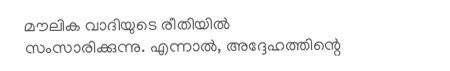മൗലിക വാദിയുടെ രീതിയില്‍ സംസാരിക്കുന്നു. എന്നാല്‍, അദ്ദേഹത്തിന്റെ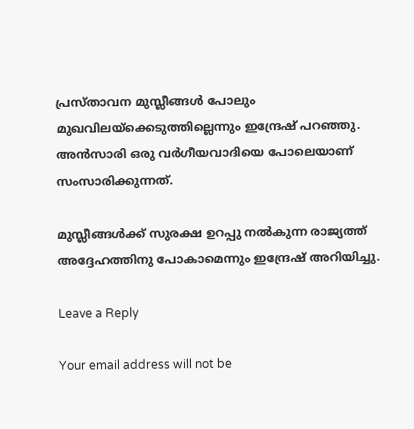പ്രസ്താവന മുസ്ലീങ്ങള്‍ പോലും മുഖവിലയ്‌ക്കെടുത്തില്ലെന്നും ഇന്ദ്രേഷ് പറഞ്ഞു. അന്‍സാരി ഒരു വര്‍ഗീയവാദിയെ പോലെയാണ് സംസാരിക്കുന്നത്.

മുസ്ലീങ്ങള്‍ക്ക് സുരക്ഷ ഉറപ്പു നല്‍കുന്ന രാജ്യത്ത് അദ്ദേഹത്തിനു പോകാമെന്നും ഇന്ദ്രേഷ് അറിയിച്ചു.

Leave a Reply

Your email address will not be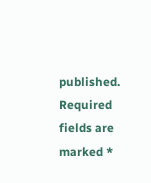published. Required fields are marked *